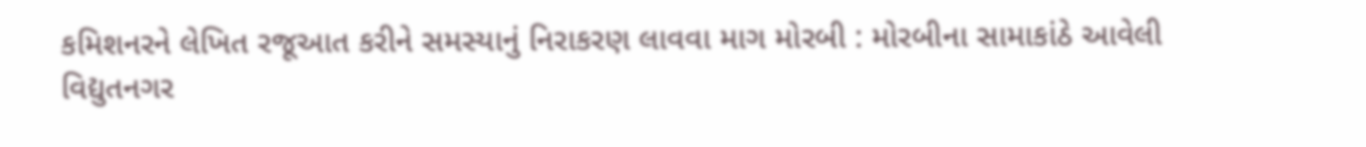કમિશનરને લેખિત રજૂઆત કરીને સમસ્યાનું નિરાકરણ લાવવા માગ મોરબી : મોરબીના સામાકાંઠે આવેલી વિદ્યુતનગર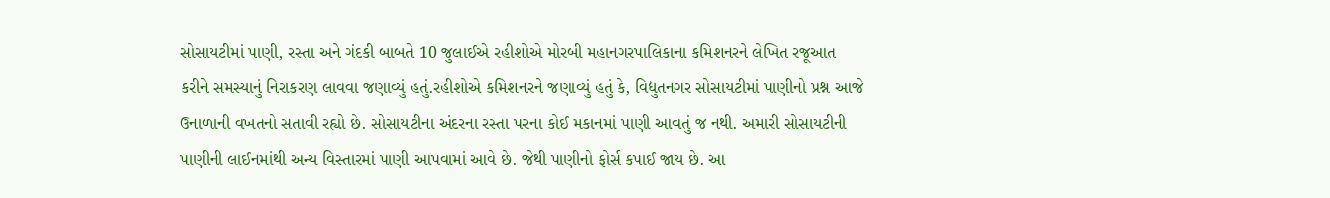સોસાયટીમાં પાણી, રસ્તા અને ગંદકી બાબતે 10 જુલાઈએ રહીશોએ મોરબી મહાનગરપાલિકાના કમિશનરને લેખિત રજૂઆત કરીને સમસ્યાનું નિરાકરણ લાવવા જણાવ્યું હતું.રહીશોએ કમિશનરને જણાવ્યું હતું કે, વિદ્યુતનગર સોસાયટીમાં પાણીનો પ્રશ્ન આજે ઉનાળાની વખતનો સતાવી રહ્યો છે. સોસાયટીના અંદરના રસ્તા પરના કોઈ મકાનમાં પાણી આવતું જ નથી. અમારી સોસાયટીની પાણીની લાઈનમાંથી અન્ય વિસ્તારમાં પાણી આપવામાં આવે છે. જેથી પાણીનો ફોર્સ કપાઈ જાય છે. આ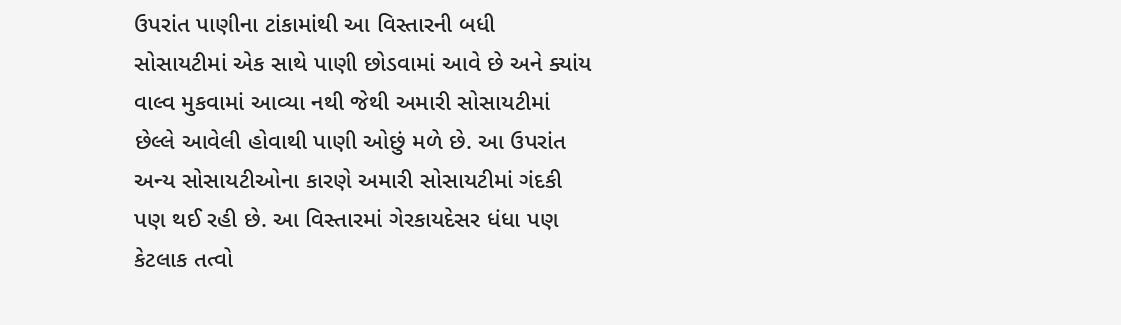ઉપરાંત પાણીના ટાંકામાંથી આ વિસ્તારની બધી સોસાયટીમાં એક સાથે પાણી છોડવામાં આવે છે અને ક્યાંય વાલ્વ મુકવામાં આવ્યા નથી જેથી અમારી સોસાયટીમાં છેલ્લે આવેલી હોવાથી પાણી ઓછું મળે છે. આ ઉપરાંત અન્ય સોસાયટીઓના કારણે અમારી સોસાયટીમાં ગંદકી પણ થઈ રહી છે. આ વિસ્તારમાં ગેરકાયદેસર ધંધા પણ કેટલાક તત્વો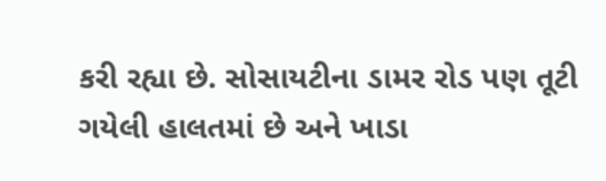કરી રહ્યા છે. સોસાયટીના ડામર રોડ પણ તૂટી ગયેલી હાલતમાં છે અને ખાડા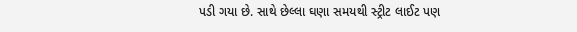પડી ગયા છે. સાથે છેલ્લા ઘણા સમયથી સ્ટ્રીટ લાઈટ પણ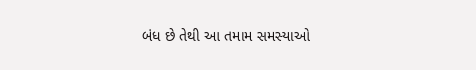બંધ છે તેથી આ તમામ સમસ્યાઓ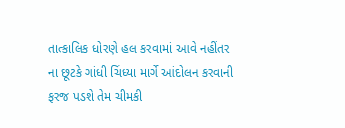તાત્કાલિક ધોરણે હલ કરવામાં આવે નહીંતર ના છૂટકે ગાંધી ચિંધ્યા માર્ગે આંદોલન કરવાની ફરજ પડશે તેમ ચીમકી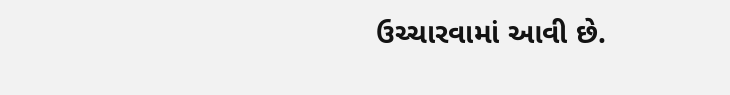ઉચ્ચારવામાં આવી છે.